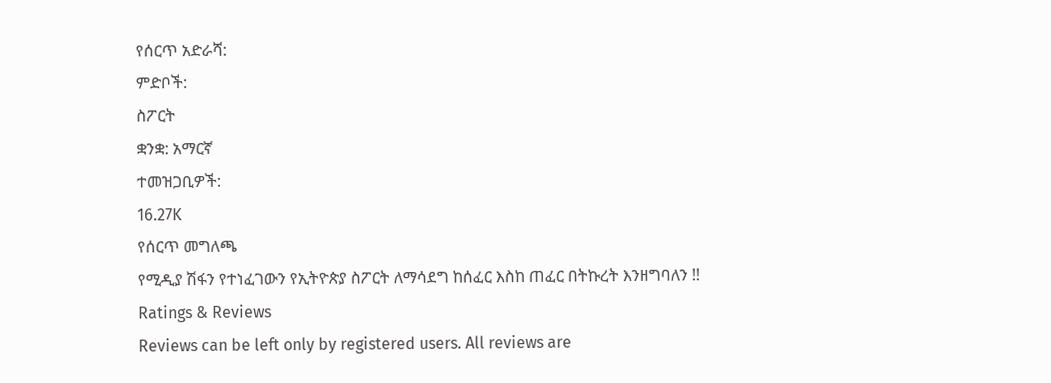የሰርጥ አድራሻ:
ምድቦች:
ስፖርት
ቋንቋ: አማርኛ
ተመዝጋቢዎች:
16.27K
የሰርጥ መግለጫ
የሚዲያ ሽፋን የተነፈገውን የኢትዮጵያ ስፖርት ለማሳደግ ከሰፈር እስከ ጠፈር በትኩረት እንዘግባለን !!
Ratings & Reviews
Reviews can be left only by registered users. All reviews are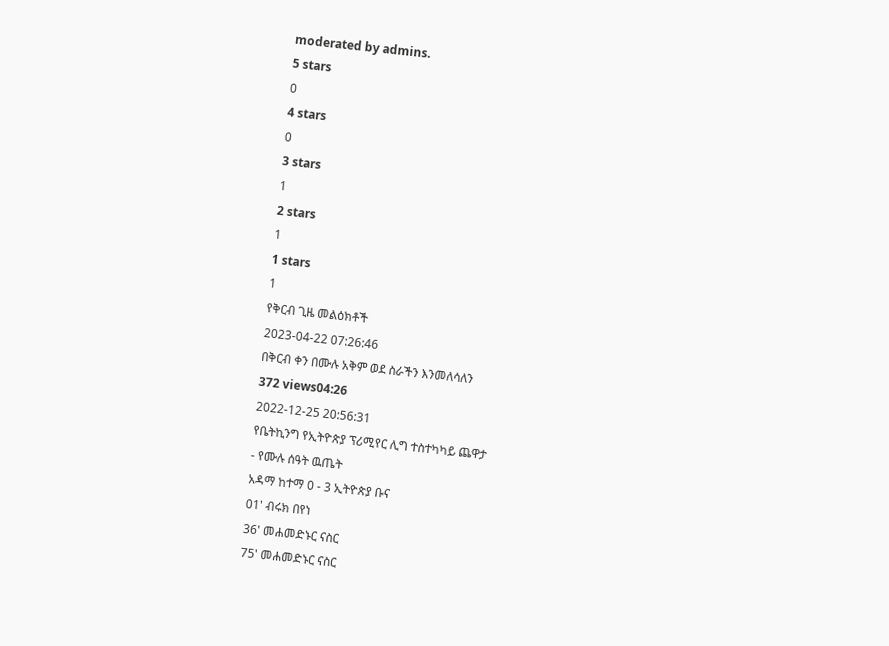moderated by admins.
5 stars
0
4 stars
0
3 stars
1
2 stars
1
1 stars
1
የቅርብ ጊዜ መልዕክቶች
2023-04-22 07:26:46
በቅርብ ቀን በሙሉ አቅም ወደ ስራችን እንመለሳለን
372 views04:26
2022-12-25 20:56:31
የቤትኪንግ የኢትዮጵያ ፕሪሚየር ሊግ ተስተካካይ ጨዋታ
- የሙሉ ሰዓት ዉጤት
አዳማ ከተማ 0 - 3 ኢትዮጵያ ቡና
01' ብሩክ በየነ
36' መሐመድኑር ናስር
75' መሐመድኑር ናስር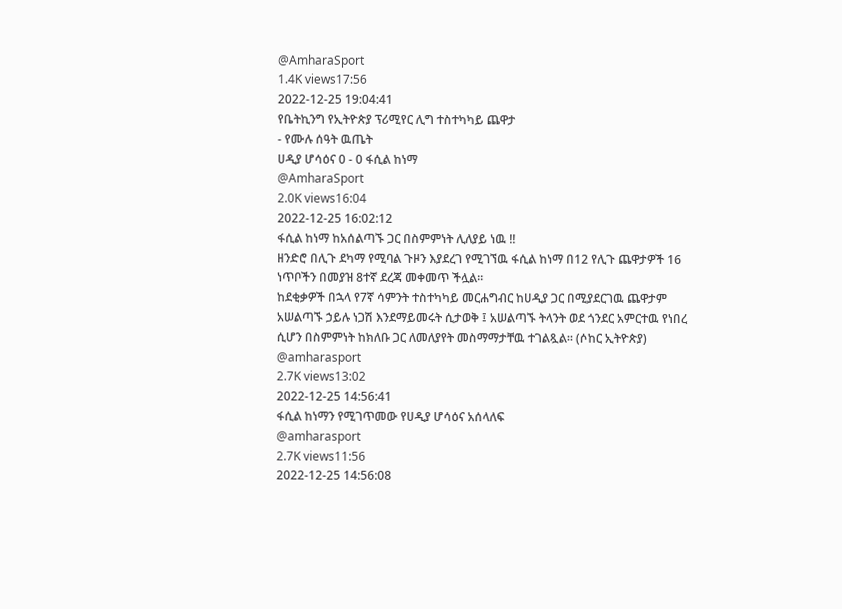@AmharaSport
1.4K views17:56
2022-12-25 19:04:41
የቤትኪንግ የኢትዮጵያ ፕሪሚየር ሊግ ተስተካካይ ጨዋታ
- የሙሉ ሰዓት ዉጤት
ሀዲያ ሆሳዕና 0 - 0 ፋሲል ከነማ
@AmharaSport
2.0K views16:04
2022-12-25 16:02:12
ፋሲል ከነማ ከአሰልጣኙ ጋር በስምምነት ሊለያይ ነዉ !!
ዘንድሮ በሊጉ ደካማ የሚባል ጉዞን እያደረገ የሚገኘዉ ፋሲል ከነማ በ12 የሊጉ ጨዋታዎች 16 ነጥቦችን በመያዝ 8ተኛ ደረጃ መቀመጥ ችሏል።
ከደቂቃዎች በኋላ የ7ኛ ሳምንት ተስተካካይ መርሐግብር ከሀዲያ ጋር በሚያደርገዉ ጨዋታም አሠልጣኙ ኃይሉ ነጋሽ እንደማይመሩት ሲታወቅ ፤ አሠልጣኙ ትላንት ወደ ጎንደር አምርተዉ የነበረ ሲሆን በስምምነት ከክለቡ ጋር ለመለያየት መስማማታቸዉ ተገልጿል። (ሶከር ኢትዮጵያ)
@amharasport
2.7K views13:02
2022-12-25 14:56:41
ፋሲል ከነማን የሚገጥመው የሀዲያ ሆሳዕና አሰላለፍ
@amharasport
2.7K views11:56
2022-12-25 14:56:08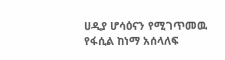ሀዲያ ሆሳዕናን የሚገጥመዉ የፋሲል ከነማ አሰላለፍ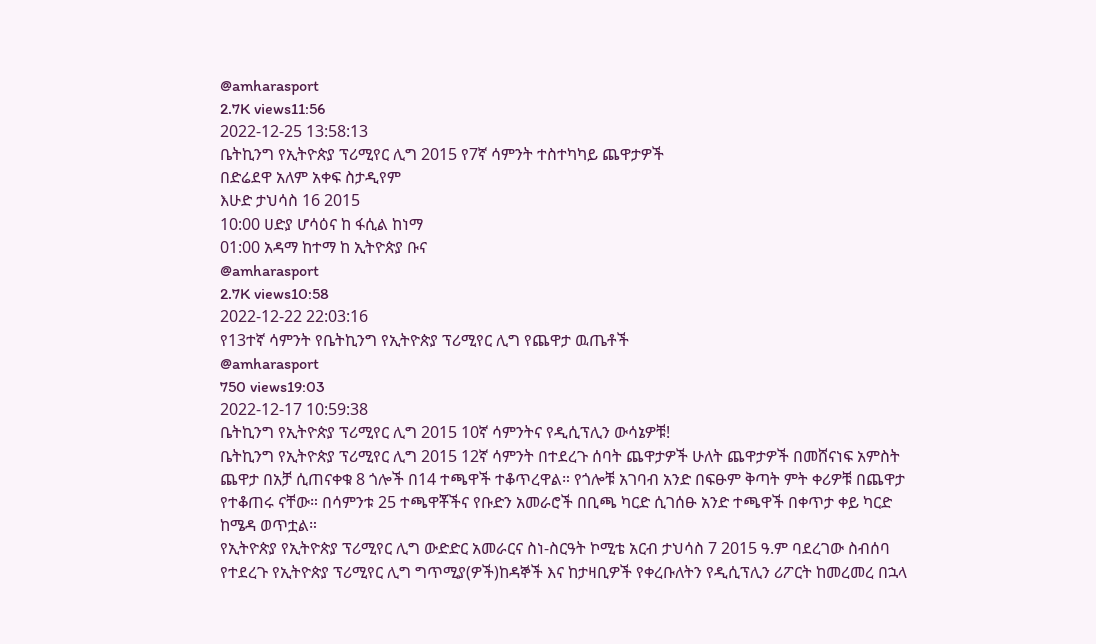@amharasport
2.7K views11:56
2022-12-25 13:58:13
ቤትኪንግ የኢትዮጵያ ፕሪሚየር ሊግ 2015 የ7ኛ ሳምንት ተስተካካይ ጨዋታዎች
በድሬደዋ አለም አቀፍ ስታዲየም
እሁድ ታህሳስ 16 2015
10:00 ሀድያ ሆሳዕና ከ ፋሲል ከነማ
01:00 አዳማ ከተማ ከ ኢትዮጵያ ቡና
@amharasport
2.7K views10:58
2022-12-22 22:03:16
የ13ተኛ ሳምንት የቤትኪንግ የኢትዮጵያ ፕሪሚየር ሊግ የጨዋታ ዉጤቶች
@amharasport
750 views19:03
2022-12-17 10:59:38
ቤትኪንግ የኢትዮጵያ ፕሪሚየር ሊግ 2015 10ኛ ሳምንትና የዲሲፕሊን ውሳኔዎቹ!
ቤትኪንግ የኢትዮጵያ ፕሪሚየር ሊግ 2015 12ኛ ሳምንት በተደረጉ ሰባት ጨዋታዎች ሁለት ጨዋታዎች በመሸናነፍ አምስት ጨዋታ በአቻ ሲጠናቀቁ 8 ጎሎች በ14 ተጫዋች ተቆጥረዋል። የጎሎቹ አገባብ አንድ በፍፁም ቅጣት ምት ቀሪዎቹ በጨዋታ የተቆጠሩ ናቸው። በሳምንቱ 25 ተጫዋቾችና የቡድን አመራሮች በቢጫ ካርድ ሲገሰፁ አንድ ተጫዋች በቀጥታ ቀይ ካርድ ከሜዳ ወጥቷል።
የኢትዮጵያ የኢትዮጵያ ፕሪሚየር ሊግ ውድድር አመራርና ስነ-ስርዓት ኮሚቴ አርብ ታህሳስ 7 2015 ዓ.ም ባደረገው ስብሰባ የተደረጉ የኢትዮጵያ ፕሪሚየር ሊግ ግጥሚያ(ዎች)ከዳኞች እና ከታዛቢዎች የቀረቡለትን የዲሲፕሊን ሪፖርት ከመረመረ በኋላ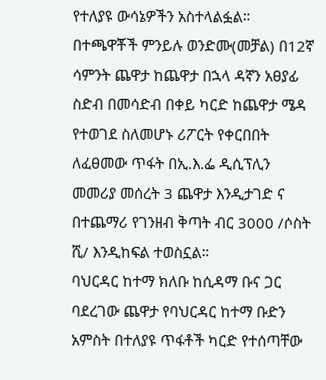የተለያዩ ውሳኔዎችን አስተላልፏል።
በተጫዋቾች ምንይሉ ወንድሙ(መቻል) በ12ኛ ሳምንት ጨዋታ ከጨዋታ በኋላ ዳኛን አፀያፊ ስድብ በመሳድብ በቀይ ካርድ ከጨዋታ ሜዳ የተወገደ ስለመሆኑ ሪፖርት የቀርበበት ለፈፀመው ጥፋት በኢ.እ.ፌ ዲሲፕሊን መመሪያ መሰረት 3 ጨዋታ እንዲታገድ ና በተጨማሪ የገንዘብ ቅጣት ብር 3000 /ሶስት ሺ/ እንዲከፍል ተወስኗል።
ባህርዳር ከተማ ክለቡ ከሲዳማ ቡና ጋር ባደረገው ጨዋታ የባህርዳር ከተማ ቡድን አምስት በተለያዩ ጥፋቶች ካርድ የተሰጣቸው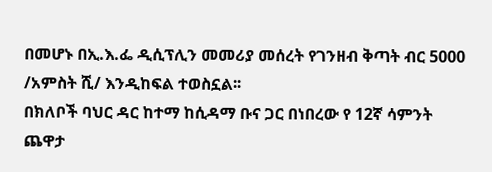በመሆኑ በኢ.እ.ፌ ዲሲፕሊን መመሪያ መሰረት የገንዘብ ቅጣት ብር 5000 /አምስት ሺ/ እንዲከፍል ተወስኗል፡፡
በክለቦች ባህር ዳር ከተማ ከሲዳማ ቡና ጋር በነበረው የ 12ኛ ሳምንት ጨዋታ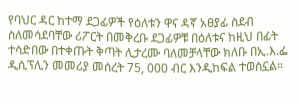የባህር ዳር ከተማ ደጋፊዎች የዕለቱን ዋና ዳኛ አፀያፊ ስደብ ስለመሳደባቸው ሪፖርት በመቅረቡ ደጋፊዎቹ በዕለቱና ከዚህ በፊት ተሳድበው በተቀጡት ቅጣት ሊታረሙ ባለመቻላቸው ክለቡ በኢ.እ.ፌ ዲሲፕሊን መመሪያ መሰረት 75, 000 ብር እንዲከፍል ተወስኗል።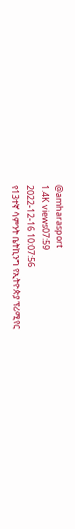@amharasport
1.4K views07:59
2022-12-16 10:07:56
የ13ተኛ ሳምንት ቤትኪንግ የኢትዮጵያ ፕሪሚየር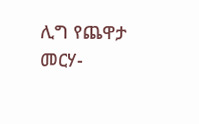ሊግ የጨዋታ መርሃ-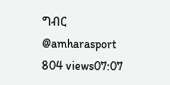ግብር
@amharasport
804 views07:07